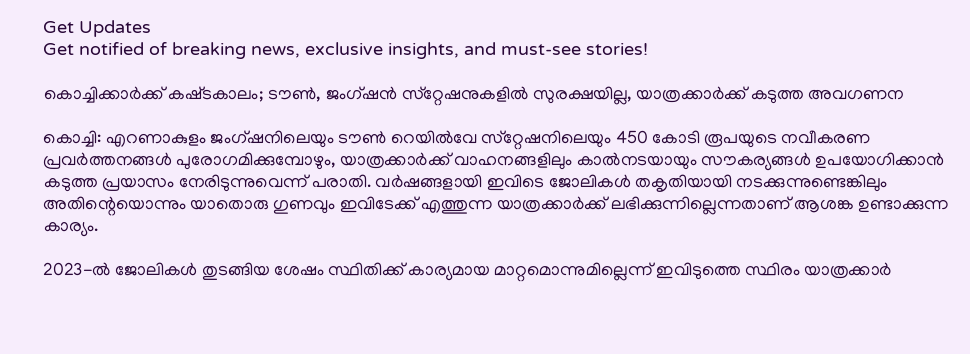Get Updates
Get notified of breaking news, exclusive insights, and must-see stories!

കൊച്ചിക്കാർക്ക് കഷ്‌ടകാലം; ടൗൺ, ജംഗ്‌ഷൻ സ്‌റ്റേഷനുകളിൽ സുരക്ഷയില്ല, യാത്രക്കാർക്ക് കടുത്ത അവഗണന

കൊച്ചി: എറണാകുളം ജംഗ്ഷനിലെയും ടൗൺ റെയിൽവേ സ്‌റ്റേഷനിലെയും 450 കോടി രൂപയുടെ നവീകരണ പ്രവർത്തനങ്ങൾ പുരോഗമിക്കുമ്പോഴും, യാത്രക്കാർക്ക് വാഹനങ്ങളിലും കാൽനടയായും സൗകര്യങ്ങൾ ഉപയോഗിക്കാൻ കടുത്ത പ്രയാസം നേരിടുന്നുവെന്ന് പരാതി. വർഷങ്ങളായി ഇവിടെ ജോലികൾ തകൃതിയായി നടക്കുന്നുണ്ടെങ്കിലും അതിന്റെയൊന്നും യാതൊരു ഗുണവും ഇവിടേക്ക് എത്തുന്ന യാത്രക്കാർക്ക് ലഭിക്കുന്നില്ലെന്നതാണ് ആശങ്ക ഉണ്ടാക്കുന്ന കാര്യം.

2023-ൽ ജോലികൾ തുടങ്ങിയ ശേഷം സ്ഥിതിക്ക് കാര്യമായ മാറ്റമൊന്നുമില്ലെന്ന് ഇവിടുത്തെ സ്ഥിരം യാത്രക്കാർ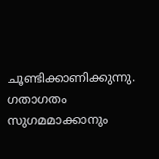ചൂണ്ടിക്കാണിക്കുന്നു. ഗതാഗതം സുഗമമാക്കാനും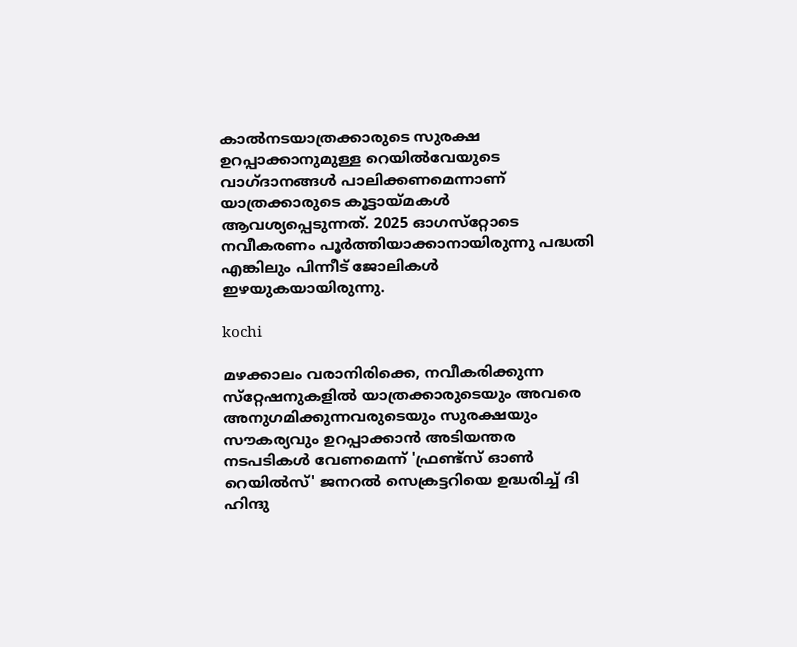കാൽനടയാത്രക്കാരുടെ സുരക്ഷ ഉറപ്പാക്കാനുമുള്ള റെയിൽവേയുടെ വാഗ്‌ദാനങ്ങൾ പാലിക്കണമെന്നാണ് യാത്രക്കാരുടെ കൂട്ടായ്‌മകൾ ആവശ്യപ്പെടുന്നത്. 2025 ഓഗസ്‌റ്റോടെ നവീകരണം പൂർത്തിയാക്കാനായിരുന്നു പദ്ധതി എങ്കിലും പിന്നീട് ജോലികൾ ഇഴയുകയായിരുന്നു.

kochi

മഴക്കാലം വരാനിരിക്കെ, നവീകരിക്കുന്ന സ്‌റ്റേഷനുകളിൽ യാത്രക്കാരുടെയും അവരെ അനുഗമിക്കുന്നവരുടെയും സുരക്ഷയും സൗകര്യവും ഉറപ്പാക്കാൻ അടിയന്തര നടപടികൾ വേണമെന്ന് 'ഫ്രണ്ട്സ് ഓൺ റെയിൽസ്' ജനറൽ സെക്രട്ടറിയെ ഉദ്ധരിച്ച് ദി ഹിന്ദു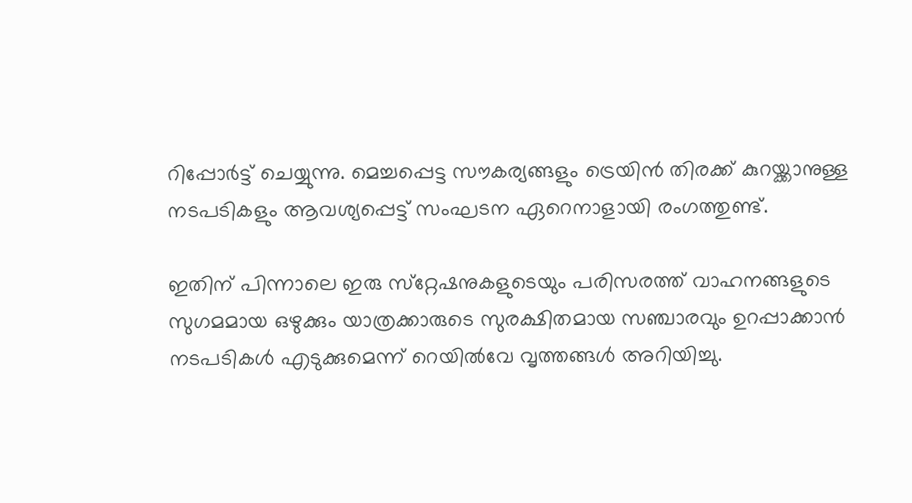റിപ്പോർട്ട് ചെയ്യുന്നു. മെച്ചപ്പെട്ട സൗകര്യങ്ങളും ട്രെയിൻ തിരക്ക് കുറയ്ക്കാനുള്ള നടപടികളും ആവശ്യപ്പെട്ട് സംഘടന ഏറെനാളായി രംഗത്തുണ്ട്.

ഇതിന് പിന്നാലെ ഇരു സ്‌റ്റേഷനുകളുടെയും പരിസരത്ത് വാഹനങ്ങളുടെ സുഗമമായ ഒഴുക്കും യാത്രക്കാരുടെ സുരക്ഷിതമായ സഞ്ചാരവും ഉറപ്പാക്കാൻ നടപടികൾ എടുക്കുമെന്ന് റെയിൽവേ വൃത്തങ്ങൾ അറിയിച്ചു.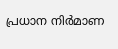പ്രധാന നിർമാണ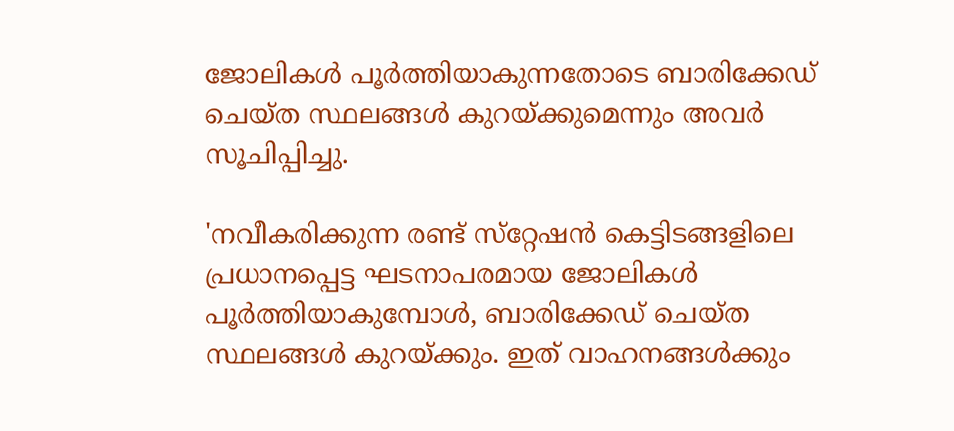ജോലികൾ പൂർത്തിയാകുന്നതോടെ ബാരിക്കേഡ് ചെയ്‌ത സ്ഥലങ്ങൾ കുറയ്ക്കുമെന്നും അവർ സൂചിപ്പിച്ചു.

'നവീകരിക്കുന്ന രണ്ട് സ്‌റ്റേഷൻ കെട്ടിടങ്ങളിലെ പ്രധാനപ്പെട്ട ഘടനാപരമായ ജോലികൾ പൂർത്തിയാകുമ്പോൾ, ബാരിക്കേഡ് ചെയ്‌ത സ്ഥലങ്ങൾ കുറയ്ക്കും. ഇത് വാഹനങ്ങൾക്കും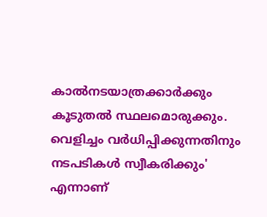കാൽനടയാത്രക്കാർക്കും കൂടുതൽ സ്ഥലമൊരുക്കും. വെളിച്ചം വർധിപ്പിക്കുന്നതിനും നടപടികൾ സ്വീകരിക്കും' എന്നാണ്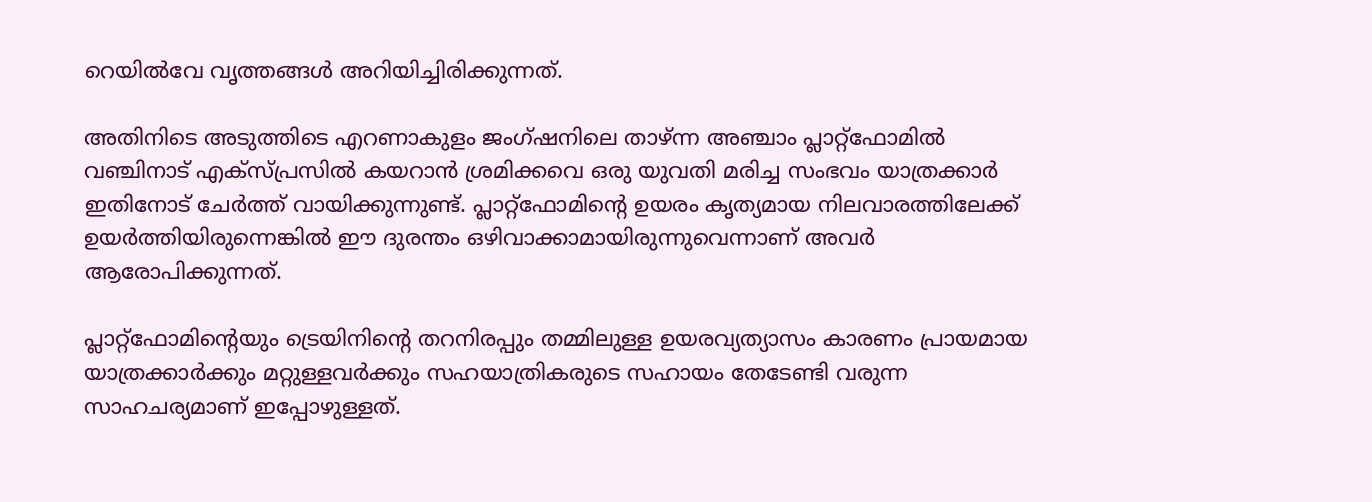റെയിൽവേ വൃത്തങ്ങൾ അറിയിച്ചിരിക്കുന്നത്.

അതിനിടെ അടുത്തിടെ എറണാകുളം ജംഗ്ഷനിലെ താഴ്ന്ന അഞ്ചാം പ്ലാറ്റ്‌ഫോമിൽ വഞ്ചിനാട് എക്‌സ്പ്രസിൽ കയറാൻ ശ്രമിക്കവെ ഒരു യുവതി മരിച്ച സംഭവം യാത്രക്കാർ ഇതിനോട് ചേർത്ത് വായിക്കുന്നുണ്ട്. പ്ലാറ്റ്‌ഫോമിന്റെ ഉയരം കൃത്യമായ നിലവാരത്തിലേക്ക് ഉയർത്തിയിരുന്നെങ്കിൽ ഈ ദുരന്തം ഒഴിവാക്കാമായിരുന്നുവെന്നാണ് അവർ ആരോപിക്കുന്നത്.

പ്ലാറ്റ്‌ഫോമിന്റെയും ട്രെയിനിന്റെ തറനിരപ്പും തമ്മിലുള്ള ഉയരവ്യത്യാസം കാരണം പ്രായമായ യാത്രക്കാർക്കും മറ്റുള്ളവർക്കും സഹയാത്രികരുടെ സഹായം തേടേണ്ടി വരുന്ന സാഹചര്യമാണ് ഇപ്പോഴുള്ളത്.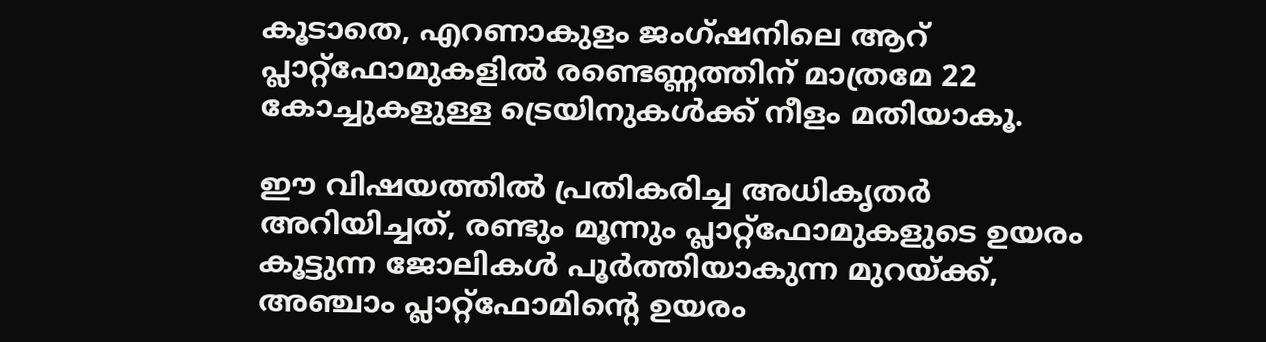കൂടാതെ, എറണാകുളം ജംഗ്ഷനിലെ ആറ് പ്ലാറ്റ്‌ഫോമുകളിൽ രണ്ടെണ്ണത്തിന് മാത്രമേ 22 കോച്ചുകളുള്ള ട്രെയിനുകൾക്ക് നീളം മതിയാകൂ.

ഈ വിഷയത്തിൽ പ്രതികരിച്ച അധികൃതർ അറിയിച്ചത്, രണ്ടും മൂന്നും പ്ലാറ്റ്‌ഫോമുകളുടെ ഉയരം കൂട്ടുന്ന ജോലികൾ പൂർത്തിയാകുന്ന മുറയ്ക്ക്, അഞ്ചാം പ്ലാറ്റ്‌ഫോമിന്റെ ഉയരം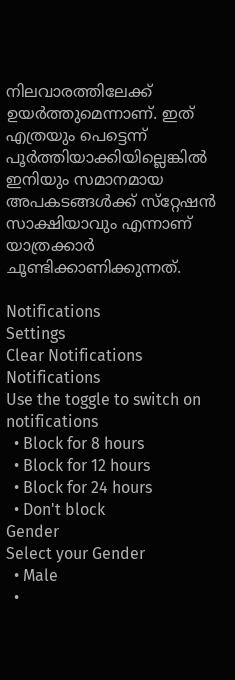നിലവാരത്തിലേക്ക് ഉയർത്തുമെന്നാണ്. ഇത് എത്രയും പെട്ടെന്ന് പൂർത്തിയാക്കിയില്ലെങ്കിൽ ഇനിയും സമാനമായ അപകടങ്ങൾക്ക് സ്‌റ്റേഷൻ സാക്ഷിയാവും എന്നാണ് യാത്രക്കാർ ചൂണ്ടിക്കാണിക്കുന്നത്.

Notifications
Settings
Clear Notifications
Notifications
Use the toggle to switch on notifications
  • Block for 8 hours
  • Block for 12 hours
  • Block for 24 hours
  • Don't block
Gender
Select your Gender
  • Male
  •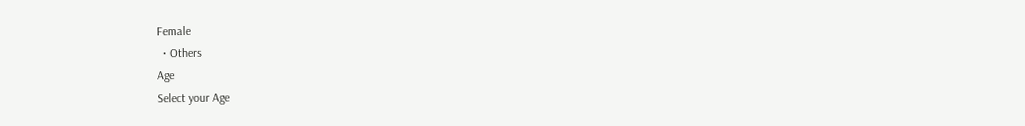Female
  • Others
Age
Select your Age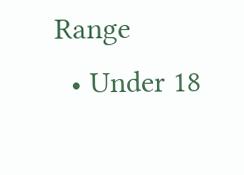Range
  • Under 18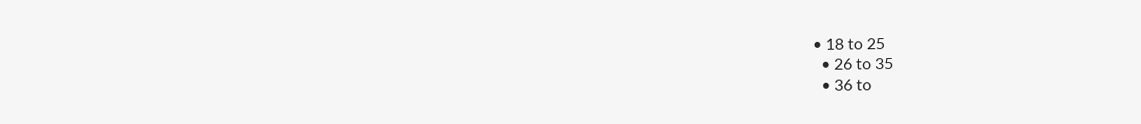• 18 to 25
  • 26 to 35
  • 36 to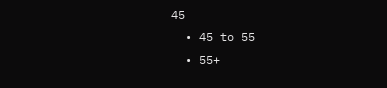45
  • 45 to 55
  • 55+